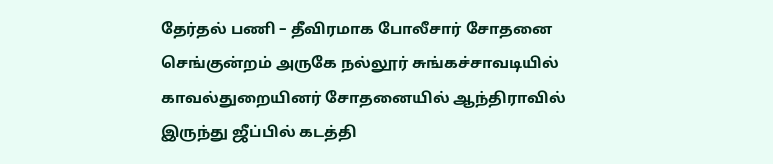தேர்தல் பணி – தீவிரமாக போலீசார் சோதனை
செங்குன்றம் அருகே நல்லூர் சுங்கச்சாவடியில் காவல்துறையினர் சோதனையில் ஆந்திராவில் இருந்து ஜீப்பில் கடத்தி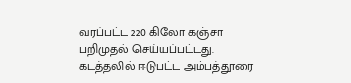வரப்பட்ட 220 கிலோ கஞ்சா பறிமுதல் செய்யப்பட்டது.
கடத்தலில் ஈடுபட்ட அம்பத்தூரை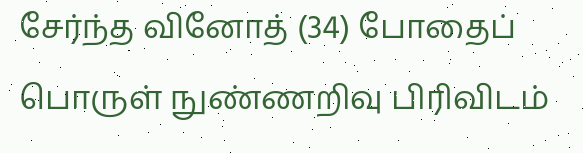சேர்ந்த வினோத் (34) போதைப் பொருள் நுண்ணறிவு பிரிவிடம்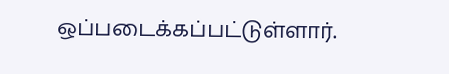ஒப்படைக்கப்பட்டுள்ளார்.